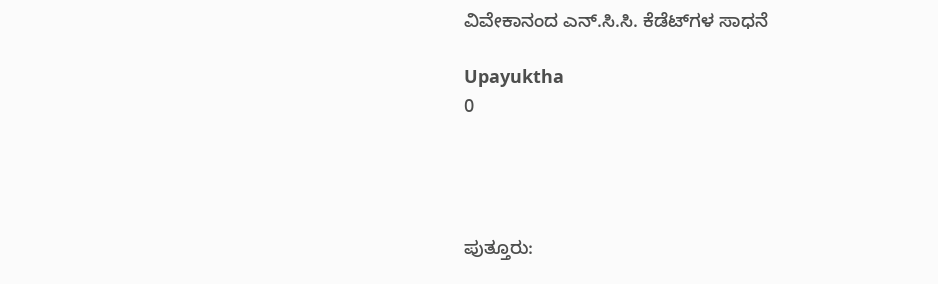ವಿವೇಕಾನಂದ ಎನ್.ಸಿ.ಸಿ. ಕೆಡೆಟ್‍ಗಳ ಸಾಧನೆ

Upayuktha
0




ಪುತ್ತೂರು: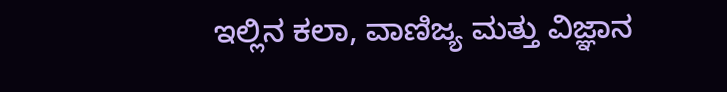ಇಲ್ಲಿನ ಕಲಾ, ವಾಣಿಜ್ಯ ಮತ್ತು ವಿಜ್ಞಾನ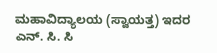ಮಹಾವಿದ್ಯಾಲಯ (ಸ್ವಾಯತ್ತ) ಇದರ ಎನ್. ಸಿ. ಸಿ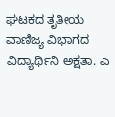ಘಟಕದ ತೃತೀಯ ವಾಣಿಜ್ಯ ವಿಭಾಗದ ವಿದ್ಯಾರ್ಥಿನಿ ಅಕ್ಷತಾ. ಎ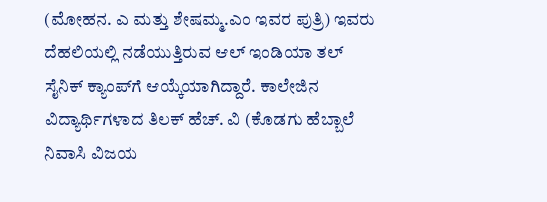(ಮೋಹನ. ಎ ಮತ್ತು ಶೇಷಮ್ಮ.ಎಂ ಇವರ ಪುತ್ರಿ) ಇವರು ದೆಹಲಿಯಲ್ಲಿ ನಡೆಯುತ್ತಿರುವ ಆಲ್‍ ಇಂಡಿಯಾ ತಲ್ ಸೈನಿಕ್‍ ಕ್ಯಾಂಪ್‍ಗೆ ಆಯ್ಕೆಯಾಗಿದ್ದಾರೆ. ಕಾಲೇಜಿನ ವಿದ್ಯಾರ್ಥಿಗಳಾದ ತಿಲಕ್ ಹೆಚ್. ವಿ (ಕೊಡಗು ಹೆಬ್ಬಾಲೆ ನಿವಾಸಿ ವಿಜಯ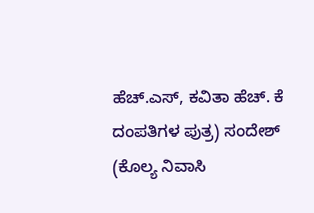ಹೆಚ್.ಎಸ್, ಕವಿತಾ ಹೆಚ್. ಕೆ ದಂಪತಿಗಳ ಪುತ್ರ) ಸಂದೇಶ್ (ಕೊಲ್ಯ ನಿವಾಸಿ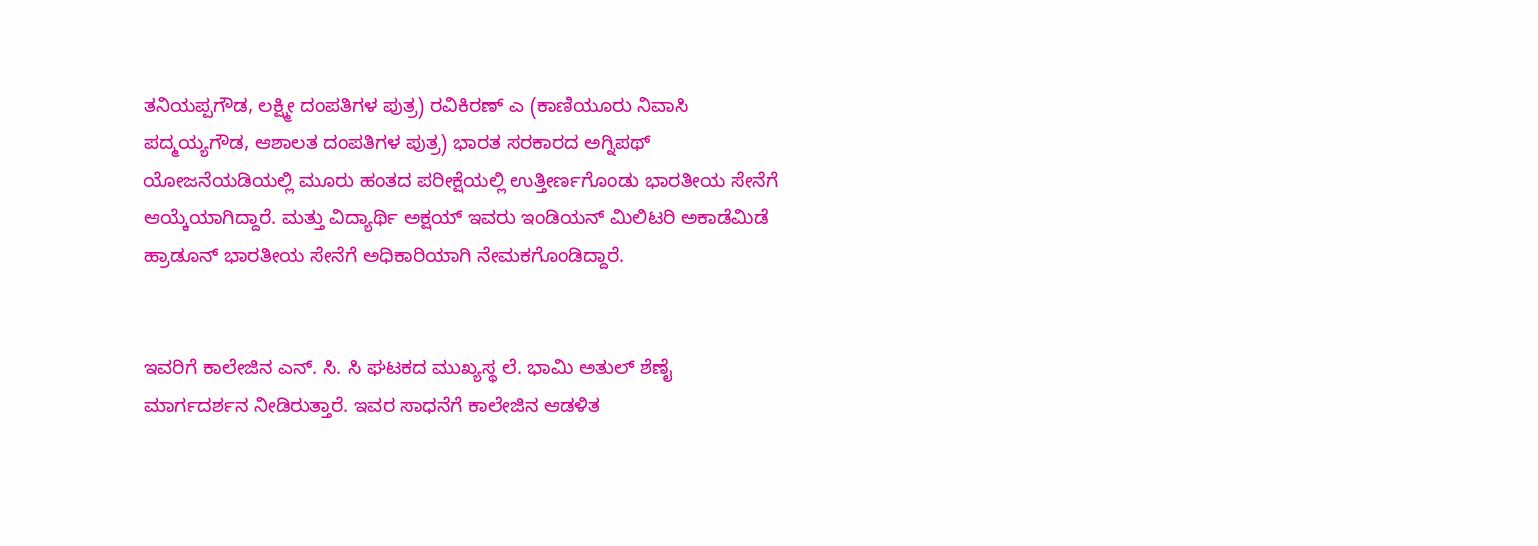ತನಿಯಪ್ಪಗೌಡ, ಲಕ್ಷ್ಮೀ ದಂಪತಿಗಳ ಪುತ್ರ) ರವಿಕಿರಣ್ ಎ (ಕಾಣಿಯೂರು ನಿವಾಸಿ ಪದ್ಮಯ್ಯಗೌಡ, ಆಶಾಲತ ದಂಪತಿಗಳ ಪುತ್ರ) ಭಾರತ ಸರಕಾರದ ಅಗ್ನಿಪಥ್‍ ಯೋಜನೆಯಡಿಯಲ್ಲಿ ಮೂರು ಹಂತದ ಪರೀಕ್ಷೆಯಲ್ಲಿ ಉತ್ತೀರ್ಣಗೊಂಡು ಭಾರತೀಯ ಸೇನೆಗೆ ಆಯ್ಕೆಯಾಗಿದ್ದಾರೆ. ಮತ್ತು ವಿದ್ಯಾರ್ಥಿ ಅಕ್ಷಯ್‍ ಇವರು ಇಂಡಿಯನ್ ಮಿಲಿಟರಿ ಅಕಾಡೆಮಿಡೆ ಹ್ರಾಡೂನ್ ಭಾರತೀಯ ಸೇನೆಗೆ ಅಧಿಕಾರಿಯಾಗಿ ನೇಮಕಗೊಂಡಿದ್ದಾರೆ.


ಇವರಿಗೆ ಕಾಲೇಜಿನ ಎನ್. ಸಿ. ಸಿ ಘಟಕದ ಮುಖ್ಯಸ್ಥ ಲೆ. ಭಾಮಿ ಅತುಲ್ ಶೆಣೈ ಮಾರ್ಗದರ್ಶನ ನೀಡಿರುತ್ತಾರೆ. ಇವರ ಸಾಧನೆಗೆ ಕಾಲೇಜಿನ ಆಡಳಿತ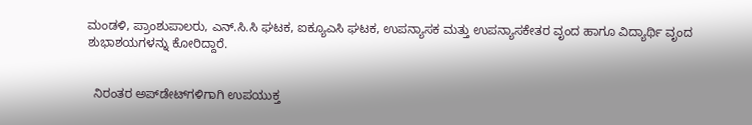ಮಂಡಳಿ, ಪ್ರಾಂಶುಪಾಲರು, ಎನ್.ಸಿ.ಸಿ ಘಟಕ, ಐಕ್ಯೂಎಸಿ ಘಟಕ, ಉಪನ್ಯಾಸಕ ಮತ್ತು ಉಪನ್ಯಾಸಕೇತರ ವೃಂದ ಹಾಗೂ ವಿದ್ಯಾರ್ಥಿ ವೃಂದ ಶುಭಾಶಯಗಳನ್ನು ಕೋರಿದ್ದಾರೆ.


  ನಿರಂತರ ಅಪ್‌ಡೇಟ್‌ಗಳಿಗಾಗಿ ಉಪಯುಕ್ತ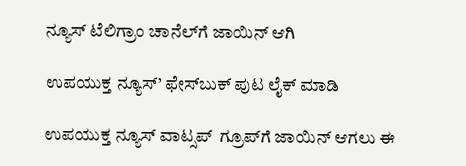ನ್ಯೂಸ್‌ ಟೆಲಿಗ್ರಾಂ ಚಾನೆಲ್‌ಗೆ ಜಾಯಿನ್‌ ಆಗಿ

ಉಪಯುಕ್ತ ನ್ಯೂಸ್‌’ ಫೇಸ್‌ಬುಕ್ ಪುಟ ಲೈಕ್ ಮಾಡಿ

ಉಪಯುಕ್ತ ನ್ಯೂಸ್‌ ವಾಟ್ಸಪ್‌  ಗ್ರೂಪ್‌ಗೆ ಜಾಯಿನ್ ಆಗಲು ಈ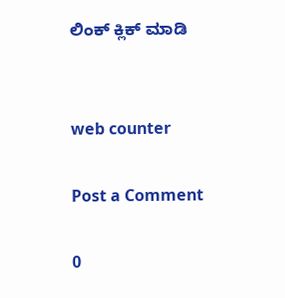ಲಿಂಕ್ ಕ್ಲಿಕ್ ಮಾಡಿ


web counter

Post a Comment

0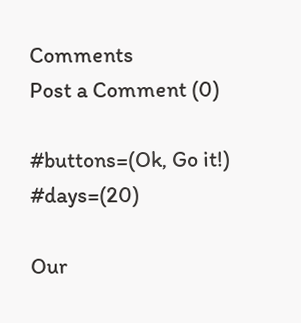Comments
Post a Comment (0)

#buttons=(Ok, Go it!) #days=(20)

Our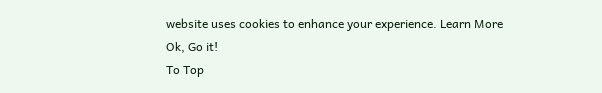website uses cookies to enhance your experience. Learn More
Ok, Go it!
To Top